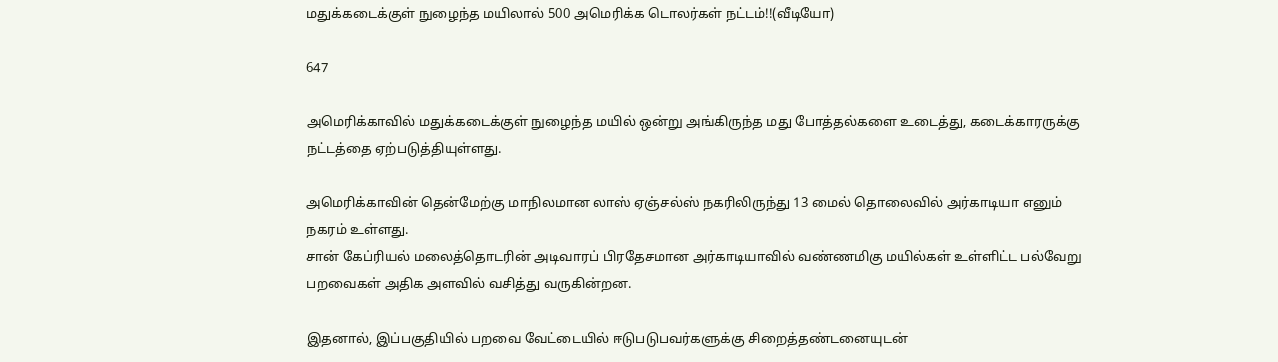மதுக்கடைக்குள் நுழைந்த மயிலால் 500 அமெரிக்க டொலர்கள் நட்டம்!!(வீடியோ)

647

அமெரிக்காவில் மதுக்கடைக்குள் நுழைந்த மயில் ஒன்று அங்கிருந்த மது போத்தல்களை உடைத்து, கடைக்காரருக்கு நட்டத்தை ஏற்படுத்தியுள்ளது.

அமெரிக்காவின் தென்மேற்கு மாநிலமான லாஸ் ஏஞ்சல்ஸ் நகரிலிருந்து 13 மைல் தொலைவில் அர்காடியா எனும் நகரம் உள்ளது.
சான் கேப்ரியல் மலைத்தொடரின் அடிவாரப் பிரதேசமான அர்காடியாவில் வண்ணமிகு மயில்கள் உள்ளிட்ட பல்வேறு பறவைகள் அதிக அளவில் வசித்து வருகின்றன.

இதனால், இப்பகுதியில் பறவை வேட்டையில் ஈடுபடுபவர்களுக்கு சிறைத்தண்டனையுடன்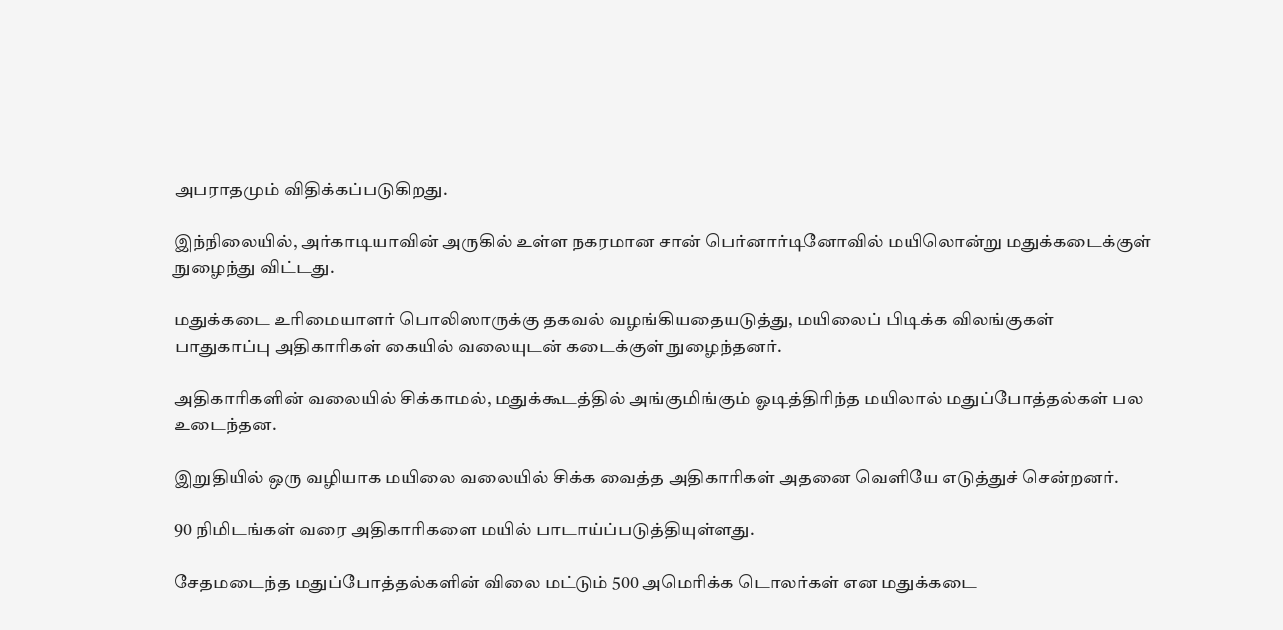அபராதமும் விதிக்கப்படுகிறது.

இந்நிலையில், அர்காடியாவின் அருகில் உள்ள நகரமான சான் பெர்னார்டினோவில் மயிலொன்று மதுக்கடைக்குள் நுழைந்து விட்டது.

மதுக்கடை உரிமையாளர் பொலிஸாருக்கு தகவல் வழங்கியதையடுத்து, மயிலைப் பிடிக்க விலங்குகள் பாதுகாப்பு அதிகாரிகள் கையில் வலையுடன் கடைக்குள் நுழைந்தனர்.

அதிகாரிகளின் வலையில் சிக்காமல், மதுக்கூடத்தில் அங்குமிங்கும் ஓடித்திரிந்த மயிலால் மதுப்போத்தல்கள் பல உடைந்தன.

இறுதியில் ஒரு வழியாக மயிலை வலையில் சிக்க வைத்த அதிகாரிகள் அதனை வெளியே எடுத்துச் சென்றனர்.

90 நிமிடங்கள் வரை அதிகாரிகளை மயில் பாடாய்ப்படுத்தியுள்ளது.

சேதமடைந்த மதுப்போத்தல்களின் விலை மட்டும் 500 அமெரிக்க டொலர்கள் என மதுக்கடை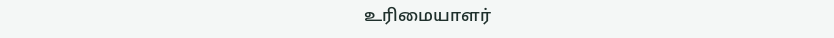உரிமையாளர்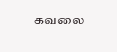கவலை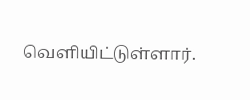வெளியிட்டுள்ளார்.